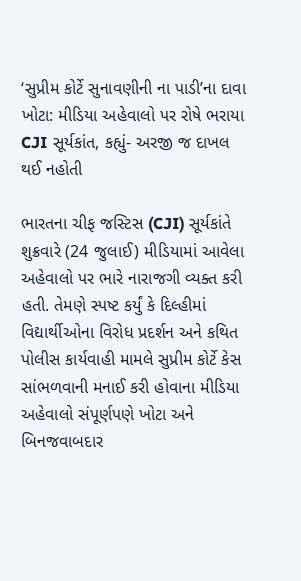‘સુપ્રીમ કોર્ટે સુનાવણીની ના પાડી’ના દાવા ખોટા: મીડિયા અહેવાલો પર રોષે ભરાયા CJI સૂર્યકાંત, કહ્યું- અરજી જ દાખલ થઈ નહોતી

ભારતના ચીફ જસ્ટિસ (CJI) સૂર્યકાંતે શુક્રવારે (24 જુલાઈ) મીડિયામાં આવેલા અહેવાલો પર ભારે નારાજગી વ્યક્ત કરી હતી. તેમણે સ્પષ્ટ કર્યું કે દિલ્હીમાં વિદ્યાર્થીઓના વિરોધ પ્રદર્શન અને કથિત પોલીસ કાર્યવાહી મામલે સુપ્રીમ કોર્ટે કેસ સાંભળવાની મનાઈ કરી હોવાના મીડિયા અહેવાલો સંપૂર્ણપણે ખોટા અને બિનજવાબદાર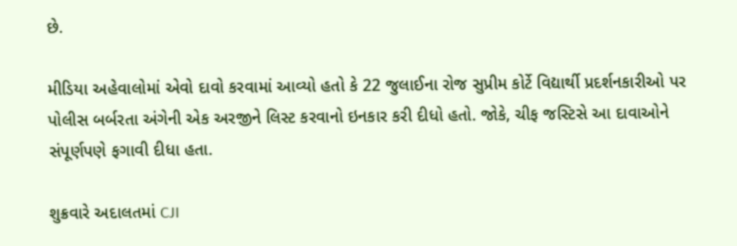છે.

મીડિયા અહેવાલોમાં એવો દાવો કરવામાં આવ્યો હતો કે 22 જુલાઈના રોજ સુપ્રીમ કોર્ટે વિદ્યાર્થી પ્રદર્શનકારીઓ પર પોલીસ બર્બરતા અંગેની એક અરજીને લિસ્ટ કરવાનો ઇનકાર કરી દીધો હતો. જોકે, ચીફ જસ્ટિસે આ દાવાઓને સંપૂર્ણપણે ફગાવી દીધા હતા.

શુક્રવારે અદાલતમાં CJI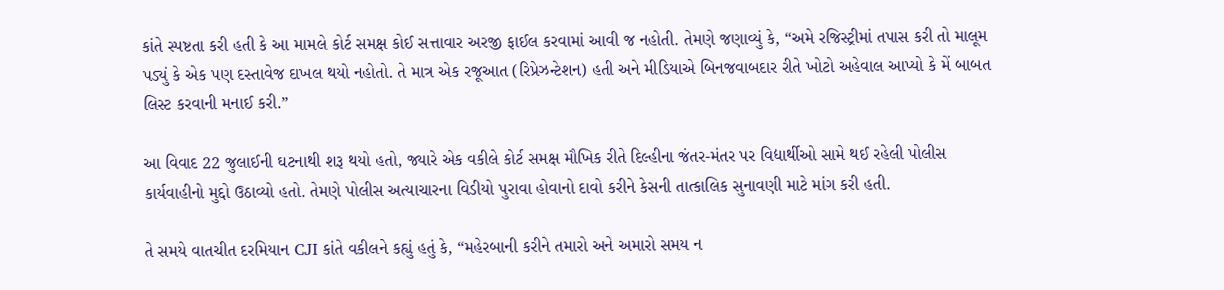કાંતે સ્પષ્ટતા કરી હતી કે આ મામલે કોર્ટ સમક્ષ કોઈ સત્તાવાર અરજી ફાઈલ કરવામાં આવી જ નહોતી. તેમણે જણાવ્યું કે, “અમે રજિસ્ટ્રીમાં તપાસ કરી તો માલૂમ પડ્યું કે એક પણ દસ્તાવેજ દાખલ થયો નહોતો. તે માત્ર એક રજૂઆત (રિપ્રેઝન્ટેશન) હતી અને મીડિયાએ બિનજવાબદાર રીતે ખોટો અહેવાલ આપ્યો કે મેં બાબત લિસ્ટ કરવાની મનાઈ કરી.”

આ વિવાદ 22 જુલાઈની ઘટનાથી શરૂ થયો હતો, જ્યારે એક વકીલે કોર્ટ સમક્ષ મૌખિક રીતે દિલ્હીના જંતર-મંતર પર વિદ્યાર્થીઓ સામે થઈ રહેલી પોલીસ કાર્યવાહીનો મુદ્દો ઉઠાવ્યો હતો. તેમણે પોલીસ અત્યાચારના વિડીયો પુરાવા હોવાનો દાવો કરીને કેસની તાત્કાલિક સુનાવણી માટે માંગ કરી હતી.

તે સમયે વાતચીત દરમિયાન CJI કાંતે વકીલને કહ્યું હતું કે, “મહેરબાની કરીને તમારો અને અમારો સમય ન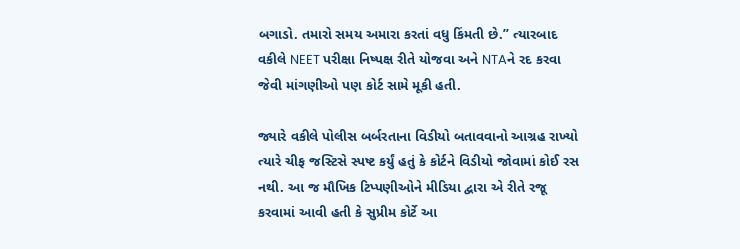બગાડો. તમારો સમય અમારા કરતાં વધુ કિંમતી છે.” ત્યારબાદ વકીલે NEET પરીક્ષા નિષ્પક્ષ રીતે યોજવા અને NTAને રદ કરવા જેવી માંગણીઓ પણ કોર્ટ સામે મૂકી હતી.

જ્યારે વકીલે પોલીસ બર્બરતાના વિડીયો બતાવવાનો આગ્રહ રાખ્યો ત્યારે ચીફ જસ્ટિસે સ્પષ્ટ કર્યું હતું કે કોર્ટને વિડીયો જોવામાં કોઈ રસ નથી. આ જ મૌખિક ટિપ્પણીઓને મીડિયા દ્વારા એ રીતે રજૂ કરવામાં આવી હતી કે સુપ્રીમ કોર્ટે આ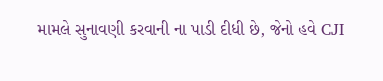મામલે સુનાવણી કરવાની ના પાડી દીધી છે, જેનો હવે CJI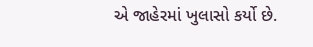એ જાહેરમાં ખુલાસો કર્યો છે.